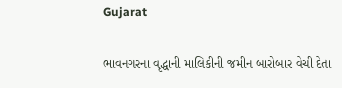Gujarat

ભાવનગરના વૃદ્ધાની માલિકીની જમીન બારોબાર વેચી દેતા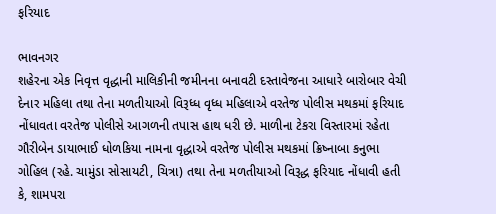ફરિયાદ

ભાવનગર
શહેરના એક નિવૃત્ત વૃદ્ધાની માલિકીની જમીનના બનાવટી દસ્તાવેજના આધારે બારોબાર વેચી દેનાર મહિલા તથા તેના મળતીયાઓ વિરૂધ્ધ વૃધ્ધ મહિલાએ વરતેજ પોલીસ મથકમાં ફરિયાદ નોંધાવતા વરતેજ પોલીસે આગળની તપાસ હાથ ધરી છે. માળીના ટેકરા વિસ્તારમાં રહેતા ગૌરીબેન ડાયાભાઈ ધોળકિયા નામના વૃદ્ધાએ વરતેજ પોલીસ મથકમાં ક્રિષ્નાબા કનુભા ગોહિલ (રહે. ચામુંડા સોસાયટી, ચિત્રા) તથા તેના મળતીયાઓ વિરૂદ્ધ ફરિયાદ નોંધાવી હતી કે, શામપરા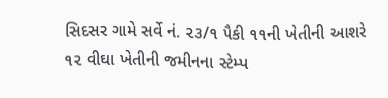સિદસર ગામે સર્વે નં. ૨૩/૧ પૈકી ૧૧ની ખેતીની આશરે ૧૨ વીઘા ખેતીની જમીનના સ્ટેમ્પ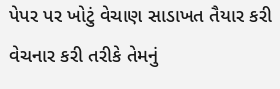પેપર પર ખોટું વેચાણ સાડાખત તૈયાર કરી વેચનાર કરી તરીકે તેમનું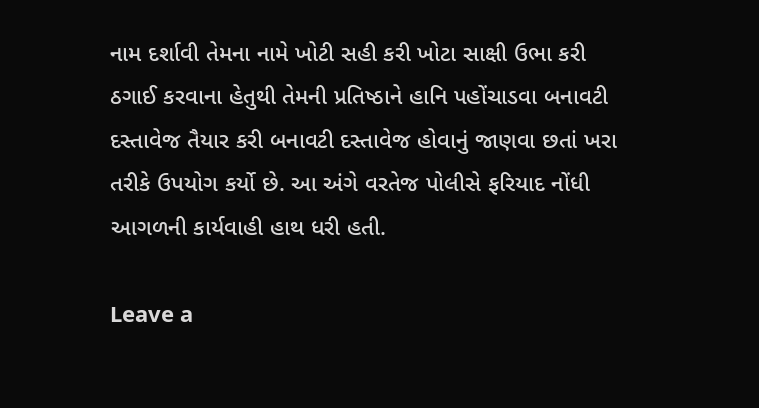નામ દર્શાવી તેમના નામે ખોટી સહી કરી ખોટા સાક્ષી ઉભા કરી ઠગાઈ કરવાના હેતુથી તેમની પ્રતિષ્ઠાને હાનિ પહોંચાડવા બનાવટી દસ્તાવેજ તૈયાર કરી બનાવટી દસ્તાવેજ હોવાનું જાણવા છતાં ખરા તરીકે ઉપયોગ કર્યો છે. આ અંગે વરતેજ પોલીસે ફરિયાદ નોંધી આગળની કાર્યવાહી હાથ ધરી હતી.

Leave a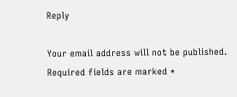Reply

Your email address will not be published. Required fields are marked *